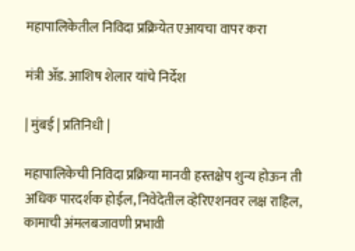महापालिकेतील निविदा प्रक्रियेत एआयचा वापर करा

मंत्री ॲड. आशिष शेलार यांचे निर्देश

| मुंबई | प्रतिनिधी |

महापालिकेची निविदा प्रक्रिया मानवी हस्तक्षेप शुन्य होऊन ती अधिक पारदर्शक होईल, निवेदेतील व्हेरिएशनवर लक्ष राहिल, कामाची अंमलबजावणी प्रभावी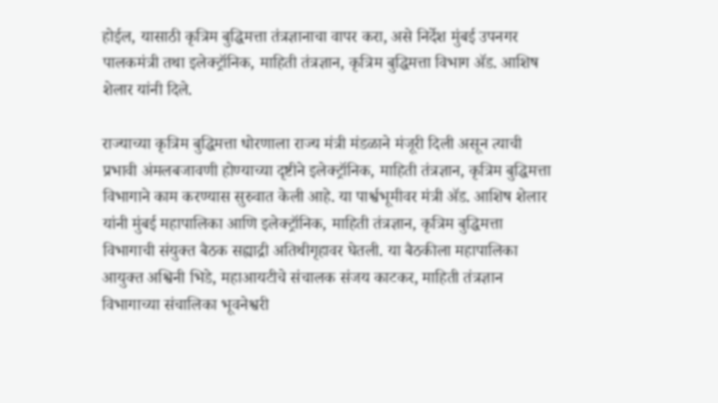होईल, यासाठी कृत्रिम बुद्धिमत्ता तंत्रज्ञानाचा वापर करा, असे निर्देश मुंबई उपनगर पालकमंत्री तथा इलेक्ट्रॉनिक, माहिती तंत्रज्ञान, कृत्रिम बुद्धिमत्ता विभाग ॲड. आशिष शेलार यांनी दिले.

राज्याच्या कृत्रिम बुद्धिमत्ता धोरणाला राज्य मंत्री मंडळाने मंजूरी दिली असून त्याची प्रभावी अंमलबजावणी होण्याच्या दृष्टीने इलेक्ट्रॉनिक, माहिती तंत्रज्ञान, कृत्रिम बुद्धिमत्ता विभागाने काम करण्यास सुरुवात केली आहे. या पार्श्वभूमीवर मंत्री ॲड. आशिष शेलार यांनी मुंबई महापालिका आणि इलेक्ट्रॉनिक, माहिती तंत्रज्ञान, कृत्रिम बुद्धिमत्ता विभागाची संयुक्त बैठक सह्याद्री अतिथीगृहावर घेतली. या बैठकीला महापालिका आयुक्त अश्विनी भिडे, महाआयटीचे संचालक संजय काटकर, माहिती तंत्रज्ञान विभागाच्या संचालिका भूवनेश्वरी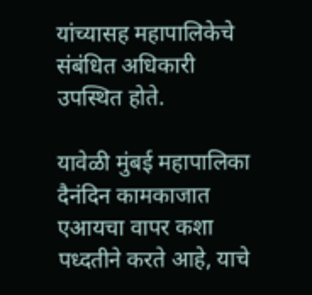यांच्यासह महापालिकेचे संबंधित अधिकारी उपस्थित होते.

यावेळी मुंबई महापालिका दैनंदिन कामकाजात एआयचा वापर कशा पध्दतीने करते आहे, याचे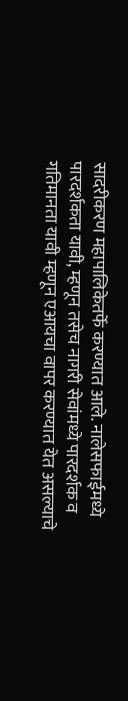सादरीकरण महापालिकेतर्फे करण्यात आले. नालेसफाईमध्ये पारदर्शकता यावी, म्हणून तसेच नागरी सेवांमध्ये पारदर्शक व गतिमानता यावी म्हणून एआयचा वापर करण्यात येत असल्याचे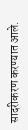सादरीकरण करण्यात आले.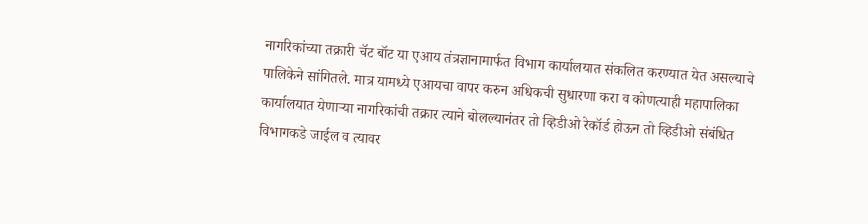नागरिकांच्या तक्रारी चॅट बॉट या एआय तंत्रज्ञानामार्फत विभाग कार्यालयात संकलित करण्यात येत असल्याचे पालिकेने सांगितले. मात्र यामध्ये एआयचा वापर करुन अधिकची सुधारणा करा व कोणत्याही महापालिका कार्यालयात येणाऱ्या नागरिकांची तक्रार त्याने बोलल्यानंतर तो व्हिडीओ रेकॉर्ड होऊन तो व्हिडीओ संबंधित विभागकडे जाईल व त्यावर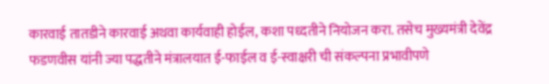कारवाई तातडीने कारवाई अथवा कार्यवाही होईल, कशा पध्दतीने नियोजन करा. तसेच मुख्यमंत्री देवेंद्र फडणवीस यांनी ज्या पद्धतीने मंत्रालयात ई-फाईल व ई-स्वाक्षरी ची संकल्पना प्रभावीपणे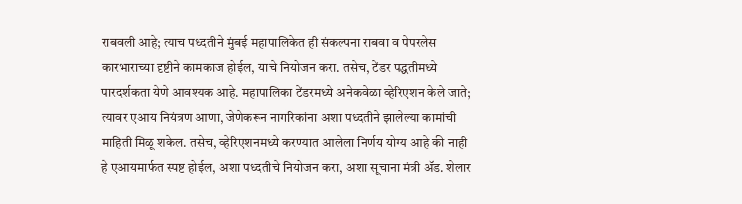राबवली आहे; त्याच पध्दतीने मुंबई महापालिकेत ही संकल्पना राबवा व पेपरलेस कारभाराच्या दृष्टीने कामकाज होईल, याचे नियोजन करा. तसेच, टेंडर पद्धतीमध्ये पारदर्शकता येणे आवश्यक आहे. महापालिका टेंडरमध्ये अनेकवेळा व्हेरिएशन केले जाते; त्यावर एआय नियंत्रण आणा, जेणेकरून नागरिकांना अशा पध्दतीने झालेल्या कामांची माहिती मिळू शकेल. तसेच, व्हेरिएशनमध्ये करण्यात आलेला निर्णय योग्य आहे की नाही हे एआयमार्फत स्पष्ट होईल, अशा पध्दतीचे नियोजन करा, अशा सूचाना मंत्री ॲड. शेलार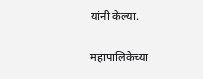यांनी केल्या.

महापालिकेच्या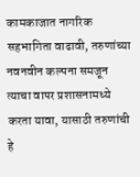कामकाजात नागरिक सहभागिता वाढावी, तरुणांच्या नवनवीन कल्पना समजून त्याचा वापर प्रशासनामध्ये करता यावा, यासाठी तरुणांची हे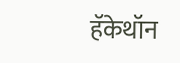हॅकेथॉन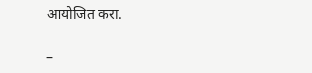आयोजित करा.

–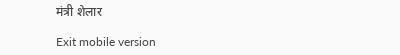मंत्री शेलार

Exit mobile version